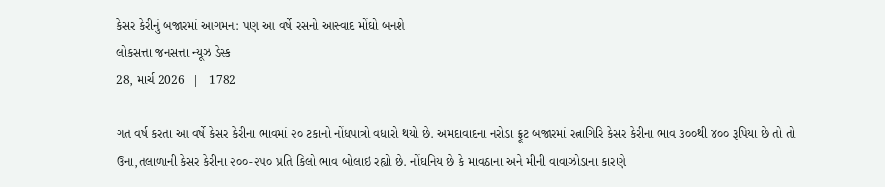કેસર કેરીનું બજારમાં આગમન: પણ આ વર્ષે રસનો આસ્વાદ મોંઘો બનશે
લોકસત્તા જનસત્તા ન્યૂઝ ડેસ્ક
28, માર્ચ 2026  |   1782

ગત વર્ષ કરતા આ વર્ષે કેસર કેરીના ભાવમાં ૨૦ ટકાનો નોંધપાત્રો વધારો થયો છે. અમદાવાદના નરોડા ફ્રૂટ બજારમાં રત્નાગિરિ કેસર કેરીના ભાવ ૩૦૦થી ૪૦૦ રૂપિયા છે તો તો ઉના,તલાળાની કેસર કેરીના ૨૦૦-૨૫૦ પ્રતિ કિલો ભાવ બોલાઇ રહ્યો છે. નોંઘનિય છે કે માવઠાના અને મીની વાવાઝોડાના કારણે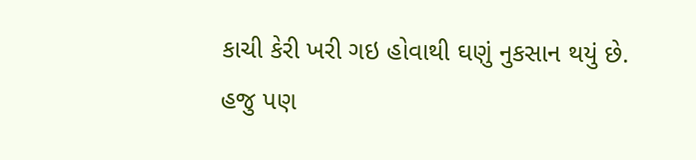કાચી કેરી ખરી ગઇ હોવાથી ઘણું નુકસાન થયું છે. હજુ પણ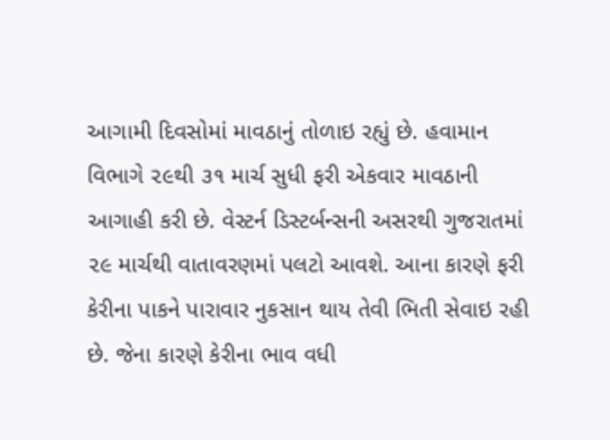આગામી દિવસોમાં માવઠાનું તોળાઇ રહ્યું છે. હવામાન વિભાગે ૨૯થી ૩૧ માર્ચ સુધી ફરી એકવાર માવઠાની આગાહી કરી છે. વેસ્ટર્ન ડિસ્ટર્બન્સની અસરથી ગુજરાતમાં ૨૯ માર્ચથી વાતાવરણમાં પલટો આવશે. આના કારણે ફરી કેરીના પાકને પારાવાર નુકસાન થાય તેવી ભિતી સેવાઇ રહી છે. જેના કારણે કેરીના ભાવ વધી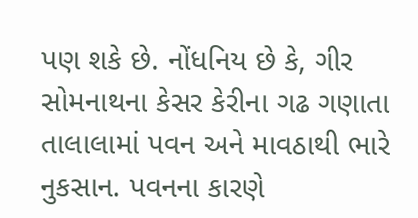પણ શકે છે. નોંધનિય છે કે, ગીર સોમનાથના કેસર કેરીના ગઢ ગણાતા તાલાલામાં પવન અને માવઠાથી ભારે નુકસાન. પવનના કારણે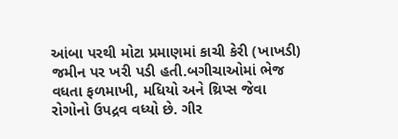આંબા પરથી મોટા પ્રમાણમાં કાચી કેરી (ખાખડી) જમીન પર ખરી પડી હતી.બગીચાઓમાં ભેજ વધતા ફળમાખી, મધિયો અને થ્રિપ્સ જેવા રોગોનો ઉપદ્રવ વધ્યો છે. ગીર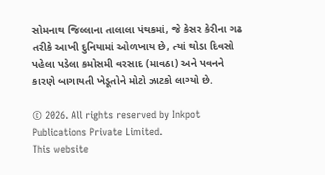સોમનાથ જિલ્લાના તાલાલા પંથકમાં, જે કેસર કેરીના ગઢ તરીકે આખી દુનિયામાં ઓળખાય છે, ત્યાં થોડા દિવસો પહેલા પડેલા કમોસમી વરસાદ (માવઠા) અને પવનને કારણે બાગાયતી ખેડૂતોને મોટો ઝાટકો લાગ્યો છે.

© 2026. All rights reserved by Inkpot Publications Private Limited.
This website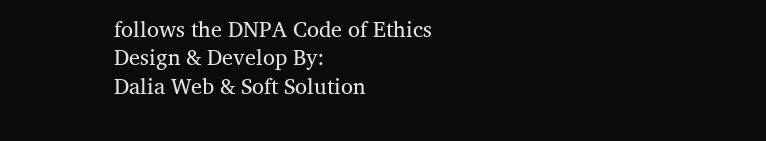follows the DNPA Code of Ethics
Design & Develop By:
Dalia Web & Soft Solution